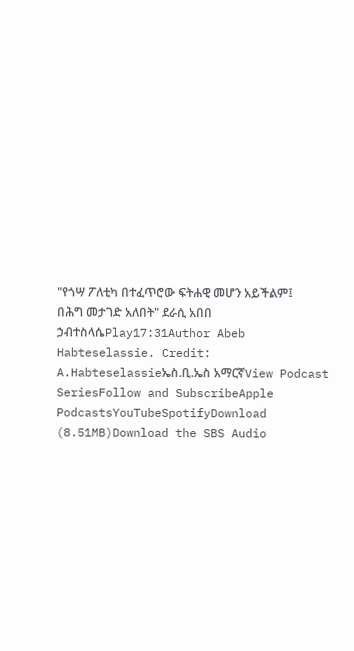"የጎሣ ፖለቲካ በተፈጥሮው ፍትሐዊ መሆን አይችልም፤ በሕግ መታገድ አለበት" ደራሲ አበበ ኃብተስላሴPlay17:31Author Abeb Habteselassie. Credit: A.Habteselassieኤስ.ቢ.ኤስ አማርኛView Podcast SeriesFollow and SubscribeApple PodcastsYouTubeSpotifyDownload (8.51MB)Download the SBS Audio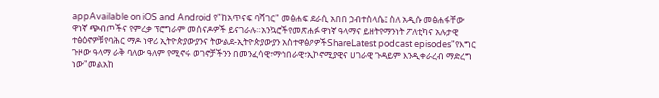appAvailable on iOS and Android የ"ከአጥናፍ ባሻገር" መፅሐፍ ደራሲ አበበ ኃብተስላሴ፤ ስለ አዲሱ መፅሐፋቸው ዋነኛ ጭብጦችና የምረቃ ፕሮግራም መሰናዶዎች ይናገራሉ።አንኳሮችየመጽሐፉ ዋነኛ ዓላማና ይዘትየማንነት ፖለቲካና አሉታዊ ተፅዕኖዎቹየባሕር ማዶ ነዋሪ ኢትዮጵያውያንና ትውልደ-ኢትዮጵያውያን አስተዋፅዖዎችShareLatest podcast episodes"የእግር ጉዞው ዓላማ ራቅ ባለው ዓለም የሚኖሩ ወገኖቻችንን በመንፈሳዊ፣ማኅበራዊ፣ኢኮኖሚያዊና ሀገራዊ ጉዳይም እንዲቀራረብ ማድረግ ነው"መልአከ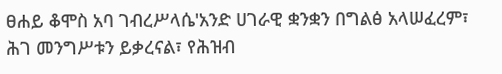ፀሐይ ቆሞስ አባ ገብረሥላሴ'አንድ ሀገራዊ ቋንቋን በግልፅ አላሠፈረም፣ ሕገ መንግሥቱን ይቃረናል፣ የሕዝብ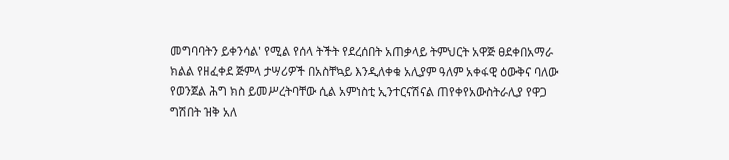መግባባትን ይቀንሳል' የሚል የሰላ ትችት የደረሰበት አጠቃላይ ትምህርት አዋጅ ፀደቀበአማራ ክልል የዘፈቀደ ጅምላ ታሣሪዎች በአስቸኳይ እንዲለቀቁ አሊያም ዓለም አቀፋዊ ዕውቅና ባለው የወንጀል ሕግ ክስ ይመሥረትባቸው ሲል አምነስቲ ኢንተርናሽናል ጠየቀየአውስትራሊያ የዋጋ ግሽበት ዝቅ አለ